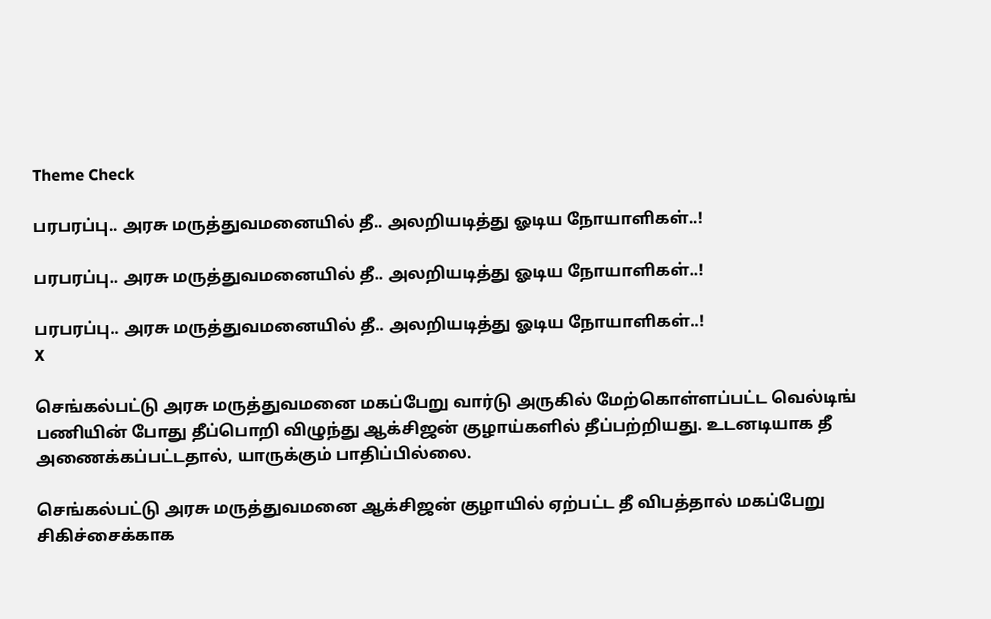Theme Check

பரபரப்பு.. அரசு மருத்துவமனையில் தீ.. அலறியடித்து ஓடிய நோயாளிகள்..!

பரபரப்பு.. அரசு மருத்துவமனையில் தீ.. அலறியடித்து ஓடிய நோயாளிகள்..!

பரபரப்பு.. அரசு மருத்துவமனையில் தீ.. அலறியடித்து ஓடிய நோயாளிகள்..!
X

செங்கல்பட்டு அரசு மருத்துவமனை மகப்பேறு வார்டு அருகில் மேற்கொள்ளப்பட்ட வெல்டிங் பணியின் போது தீப்பொறி விழுந்து ஆக்சிஜன் குழாய்களில் தீப்பற்றியது. உடனடியாக தீ அணைக்கப்பட்டதால், யாருக்கும் பாதிப்பில்லை.

செங்கல்பட்டு அரசு மருத்துவமனை ஆக்சிஜன் குழாயில் ஏற்பட்ட தீ விபத்தால் மகப்பேறு சிகிச்சைக்காக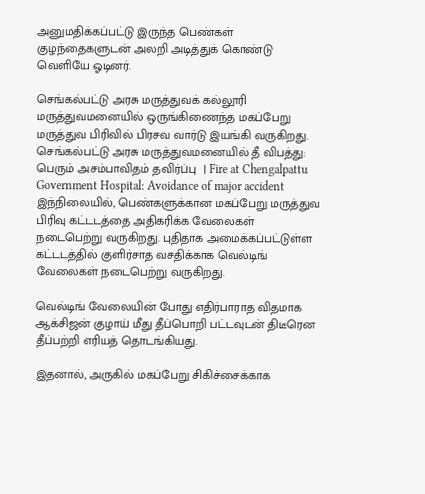அனுமதிக்கப்பட்டு இருந்த பெண்கள் குழந்தைகளுடன் அலறி அடித்துக் கொண்டு வெளியே ஓடினர்.

செங்கல்பட்டு அரசு மருத்துவக் கல்லூரி மருத்துவமனையில் ஒருங்கிணைந்த மகப்பேறு மருத்துவ பிரிவில் பிரசவ வார்டு இயங்கி வருகிறது.
செங்கல்பட்டு அரசு மருத்துவமனையில் தீ விபத்து: பெரும் அசம்பாவிதம் தவிர்ப்பு  | Fire at Chengalpattu Government Hospital: Avoidance of major accident
இந்நிலையில், பெண்களுக்கான மகப்பேறு மருத்துவ பிரிவு கட்டடத்தை அதிகரிக்க வேலைகள் நடைபெற்று வருகிறது. புதிதாக அமைக்கப்பட்டுள்ள கட்டடத்தில் குளிர்சாத வசதிக்காக வெல்டிங் வேலைகள் நடைபெற்று வருகிறது.

வெல்டிங் வேலையின் போது எதிர்பாராத விதமாக ஆக்சிஜன் குழாய் மீது தீப்பொறி பட்டவுடன் திடீரென தீப்பற்றி எரியத் தொடங்கியது.

இதனால், அருகில் மகப்பேறு சிகிச்சைக்காக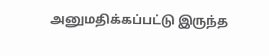அனுமதிக்கப்பட்டு இருந்த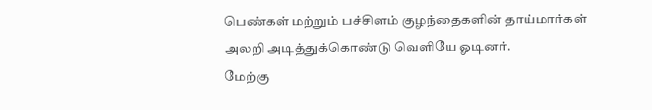பெண்கள் மற்றும் பச்சிளம் குழந்தைகளின் தாய்மார்கள் அலறி அடித்துக்கொண்டு வெளியே ஓடினர்.
மேற்கு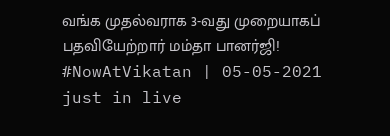வங்க முதல்வராக 3-வது முறையாகப் பதவியேற்றார் மம்தா பானர்ஜி!  #NowAtVikatan | 05-05-2021 just in live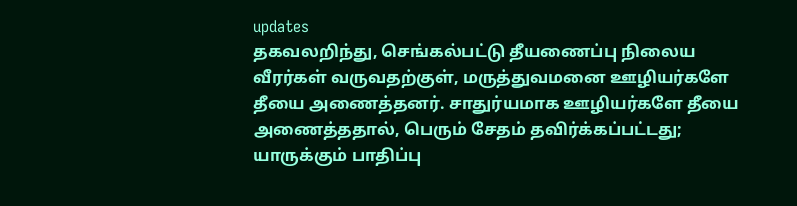updates
தகவலறிந்து, செங்கல்பட்டு தீயணைப்பு நிலைய வீரர்கள் வருவதற்குள், மருத்துவமனை ஊழியர்களே தீயை அணைத்தனர். சாதுர்யமாக ஊழியர்களே தீயை அணைத்ததால், பெரும் சேதம் தவிர்க்கப்பட்டது; யாருக்கும் பாதிப்பு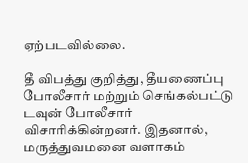ஏற்படவில்லை.

தீ விபத்து குறித்து, தீயணைப்பு போலீசார் மற்றும் செங்கல்பட்டு டவுன் போலீசார் விசாரிக்கின்றனர். இதனால், மருத்துவமனை வளாகம்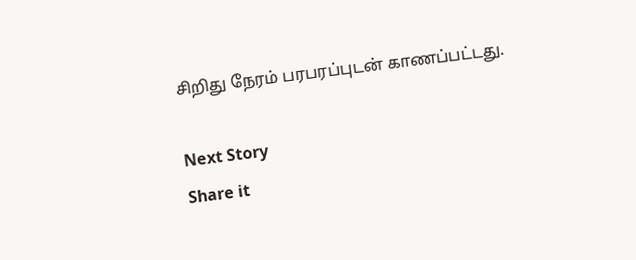சிறிது நேரம் பரபரப்புடன் காணப்பட்டது.

Next Story
Share it